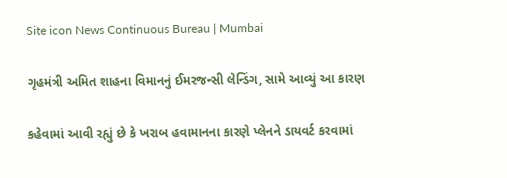Site icon News Continuous Bureau | Mumbai

ગૃહમંત્રી અમિત શાહના વિમાનનું ઈમરજન્સી લેન્ડિંગ, સામે આવ્યું આ કારણ

કહેવામાં આવી રહ્યું છે કે ખરાબ હવામાનના કારણે પ્લેનને ડાયવર્ટ કરવામાં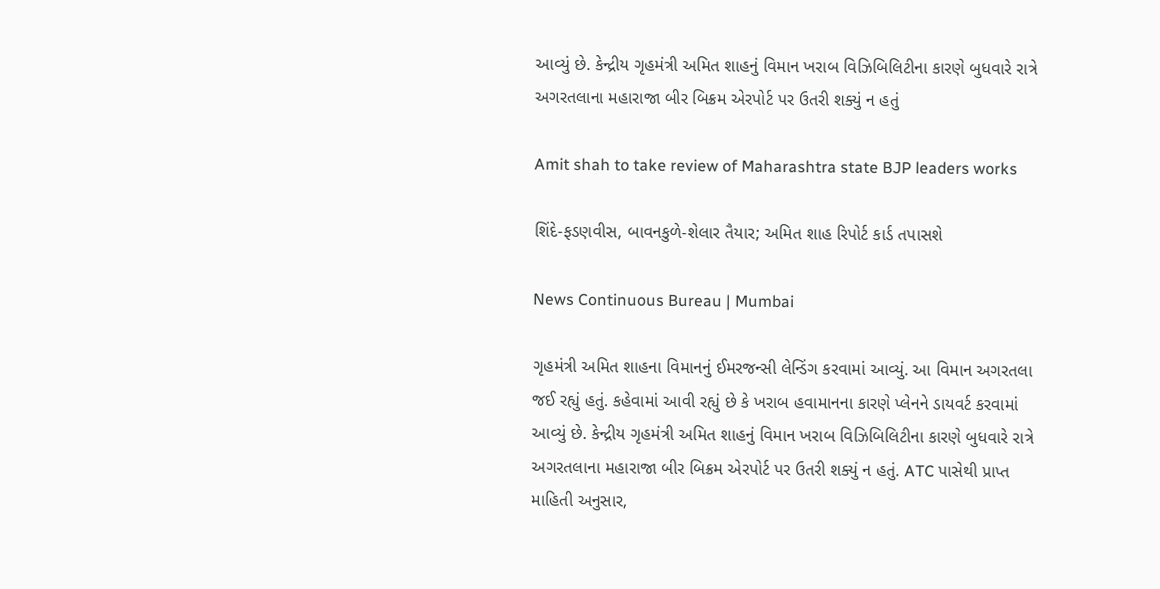આવ્યું છે. કેન્દ્રીય ગૃહમંત્રી અમિત શાહનું વિમાન ખરાબ વિઝિબિલિટીના કારણે બુધવારે રાત્રે અગરતલાના મહારાજા બીર બિક્રમ એરપોર્ટ પર ઉતરી શક્યું ન હતું

Amit shah to take review of Maharashtra state BJP leaders works

શિંદે-ફડણવીસ, બાવનકુળે-શેલાર તૈયાર; અમિત શાહ રિપોર્ટ કાર્ડ તપાસશે

News Continuous Bureau | Mumbai

ગૃહમંત્રી અમિત શાહના વિમાનનું ઈમરજન્સી લેન્ડિંગ કરવામાં આવ્યું. આ વિમાન અગરતલા જઈ રહ્યું હતું. કહેવામાં આવી રહ્યું છે કે ખરાબ હવામાનના કારણે પ્લેનને ડાયવર્ટ કરવામાં આવ્યું છે. કેન્દ્રીય ગૃહમંત્રી અમિત શાહનું વિમાન ખરાબ વિઝિબિલિટીના કારણે બુધવારે રાત્રે અગરતલાના મહારાજા બીર બિક્રમ એરપોર્ટ પર ઉતરી શક્યું ન હતું. ATC પાસેથી પ્રાપ્ત માહિતી અનુસાર,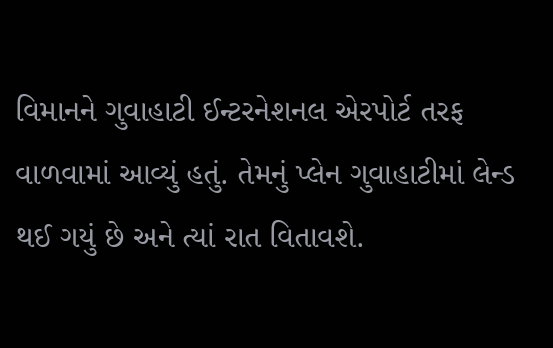વિમાનને ગુવાહાટી ઈન્ટરનેશનલ એરપોર્ટ તરફ વાળવામાં આવ્યું હતું. તેમનું પ્લેન ગુવાહાટીમાં લેન્ડ થઈ ગયું છે અને ત્યાં રાત વિતાવશે.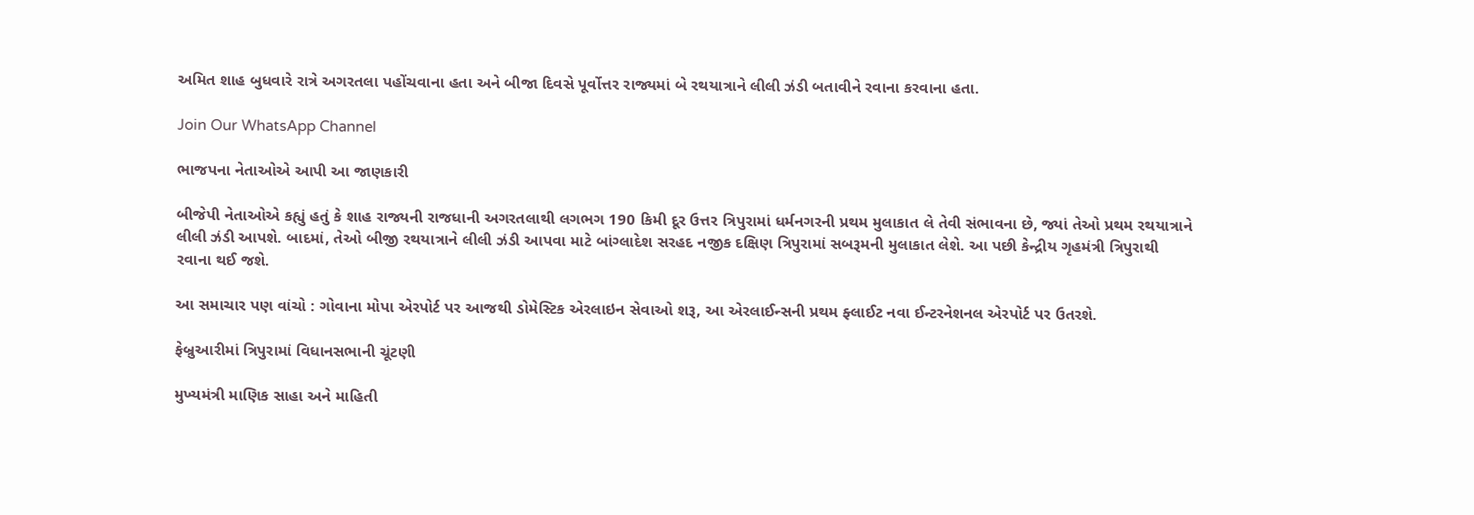અમિત શાહ બુધવારે રાત્રે અગરતલા પહોંચવાના હતા અને બીજા દિવસે પૂર્વોત્તર રાજ્યમાં બે રથયાત્રાને લીલી ઝંડી બતાવીને રવાના કરવાના હતા.

Join Our WhatsApp Channel

ભાજપના નેતાઓએ આપી આ જાણકારી

બીજેપી નેતાઓએ કહ્યું હતું કે શાહ રાજ્યની રાજધાની અગરતલાથી લગભગ 190 કિમી દૂર ઉત્તર ત્રિપુરામાં ધર્મનગરની પ્રથમ મુલાકાત લે તેવી સંભાવના છે, જ્યાં તેઓ પ્રથમ રથયાત્રાને લીલી ઝંડી આપશે. બાદમાં, તેઓ બીજી રથયાત્રાને લીલી ઝંડી આપવા માટે બાંગ્લાદેશ સરહદ નજીક દક્ષિણ ત્રિપુરામાં સબરૂમની મુલાકાત લેશે. આ પછી કેન્દ્રીય ગૃહમંત્રી ત્રિપુરાથી રવાના થઈ જશે.

આ સમાચાર પણ વાંચો : ગોવાના મોપા એરપોર્ટ પર આજથી ડોમેસ્ટિક એરલાઇન સેવાઓ શરૂ, આ એરલાઈન્સની પ્રથમ ફ્લાઈટ નવા ઈન્ટરનેશનલ એરપોર્ટ પર ઉતરશે.

ફેબ્રુઆરીમાં ત્રિપુરામાં વિધાનસભાની ચૂંટણી

મુખ્યમંત્રી માણિક સાહા અને માહિતી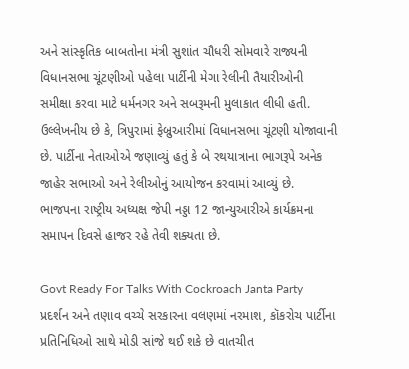અને સાંસ્કૃતિક બાબતોના મંત્રી સુશાંત ચૌધરી સોમવારે રાજ્યની વિધાનસભા ચૂંટણીઓ પહેલા પાર્ટીની મેગા રેલીની તૈયારીઓની સમીક્ષા કરવા માટે ધર્મનગર અને સબરૂમની મુલાકાત લીધી હતી. ઉલ્લેખનીય છે કે, ત્રિપુરામાં ફેબ્રુઆરીમાં વિધાનસભા ચૂંટણી યોજાવાની છે. પાર્ટીના નેતાઓએ જણાવ્યું હતું કે બે રથયાત્રાના ભાગરૂપે અનેક જાહેર સભાઓ અને રેલીઓનું આયોજન કરવામાં આવ્યું છે. ભાજપના રાષ્ટ્રીય અધ્યક્ષ જેપી નડ્ડા 12 જાન્યુઆરીએ કાર્યક્રમના સમાપન દિવસે હાજર રહે તેવી શક્યતા છે.

Govt Ready For Talks With Cockroach Janta Party પ્રદર્શન અને તણાવ વચ્ચે સરકારના વલણમાં નરમાશ, કૉકરોચ પાર્ટીના પ્રતિનિધિઓ સાથે મોડી સાંજે થઈ શકે છે વાતચીત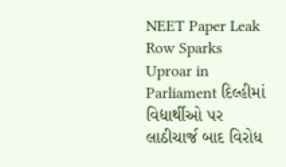NEET Paper Leak Row Sparks Uproar in Parliament દિલ્હીમાં વિદ્યાર્થીઓ પર લાઠીચાર્જ બાદ વિરોધ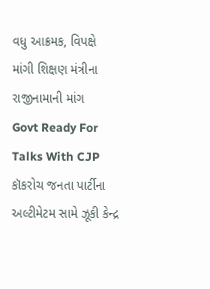વધુ આક્રમક, વિપક્ષે માંગી શિક્ષણ મંત્રીના રાજીનામાની માંગ
Govt Ready For Talks With CJP કૉકરોચ જનતા પાર્ટીના અલ્ટીમેટમ સામે ઝૂકી કેન્દ્ર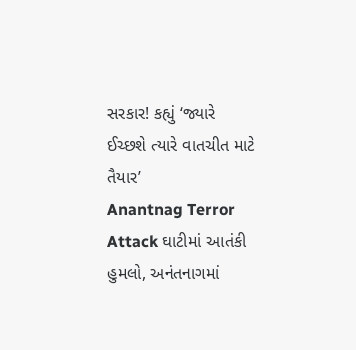સરકાર! કહ્યું ‘જ્યારે ઈચ્છશે ત્યારે વાતચીત માટે તૈયાર’
Anantnag Terror Attack ઘાટીમાં આતંકી હુમલો, અનંતનાગમાં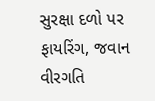સુરક્ષા દળો પર ફાયરિંગ, જવાન વીરગતિ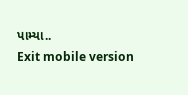પામ્યા..
Exit mobile version